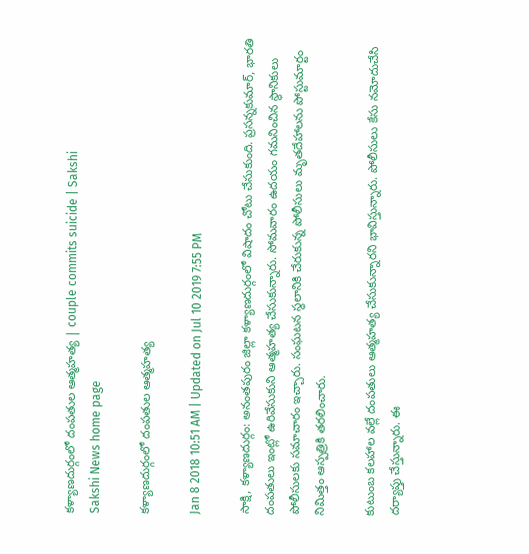కళ్యాణదుర‍్గంలో దంపతుల ఆత్మహత్య | couple commits suicide | Sakshi
Sakshi News home page

కళ్యాణదుర‍్గంలో దంపతుల ఆత్మహత్య

Jan 8 2018 10:51 AM | Updated on Jul 10 2019 7:55 PM

సాక్షి, కళ్యాణదుర్గం: అనంతపురం జిల్లా కళ్యాణదుర్గంలో విషాదం చోటు చేసుకుంది. ప్రసన్నకుమార్‌, భారతి దంపతులు ఇంట్లో ఉరివేసుకుని ఆత్మహత్య చేసుకున్నారు. సోమవారం ఉదయం గమనించిన స్థానికులు పోలీసులకు సమాచారం ఇచ్చారు. సంఘటన స‍్థలానికి చేరుకున‍్న పోలీసులు మృతదేహాలను పోస్టుమార‍్టం నిమిత‍్తం ఆస‍్పత్రికి తరలించారు.

కుటుంబ కలహాల వల్లే దంపతులు ఆత‍్మహత‍్య చేసుకున్నారని భావిస్తున్నారు. పోలీసులు కేసు నమోదుచేసి దర్యాప్తు చేస్తున్నారు. ఈ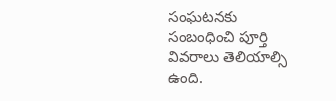సంఘటనకు సంబంధించి పూర‍్తి వివరాలు తెలియాల్సి ఉంది.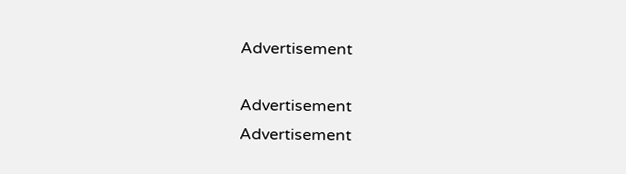Advertisement

Advertisement
Advertisement